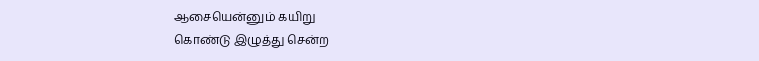ஆசையென்னும் கயிறு
கொண்டு இழுத்து சென்ற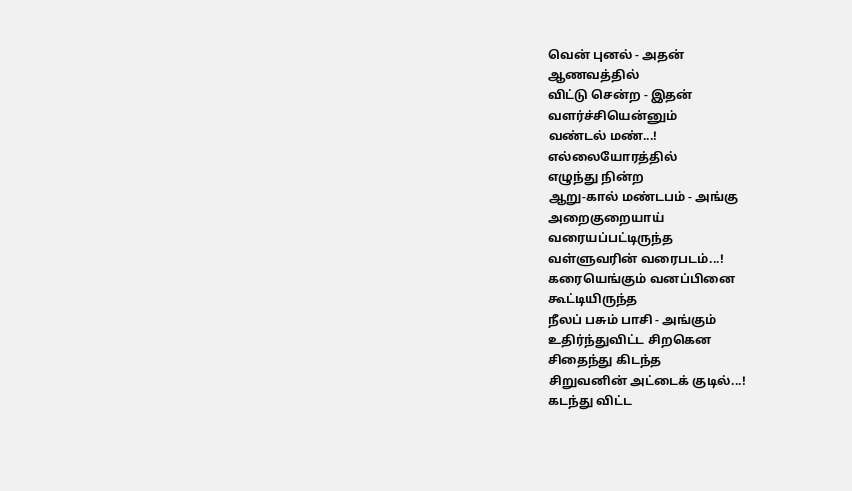வென் புனல் - அதன்
ஆணவத்தில்
விட்டு சென்ற - இதன்
வளர்ச்சியென்னும்
வண்டல் மண்...!
எல்லையோரத்தில்
எழுந்து நின்ற
ஆறு-கால் மண்டபம் - அங்கு
அறைகுறையாய்
வரையப்பட்டிருந்த
வள்ளுவரின் வரைபடம்...!
கரையெங்கும் வனப்பினை
கூட்டியிருந்த
நீலப் பசும் பாசி - அங்கும்
உதிர்ந்துவிட்ட சிறகென
சிதைந்து கிடந்த
சிறுவனின் அட்டைக் குடில்...!
கடந்து விட்ட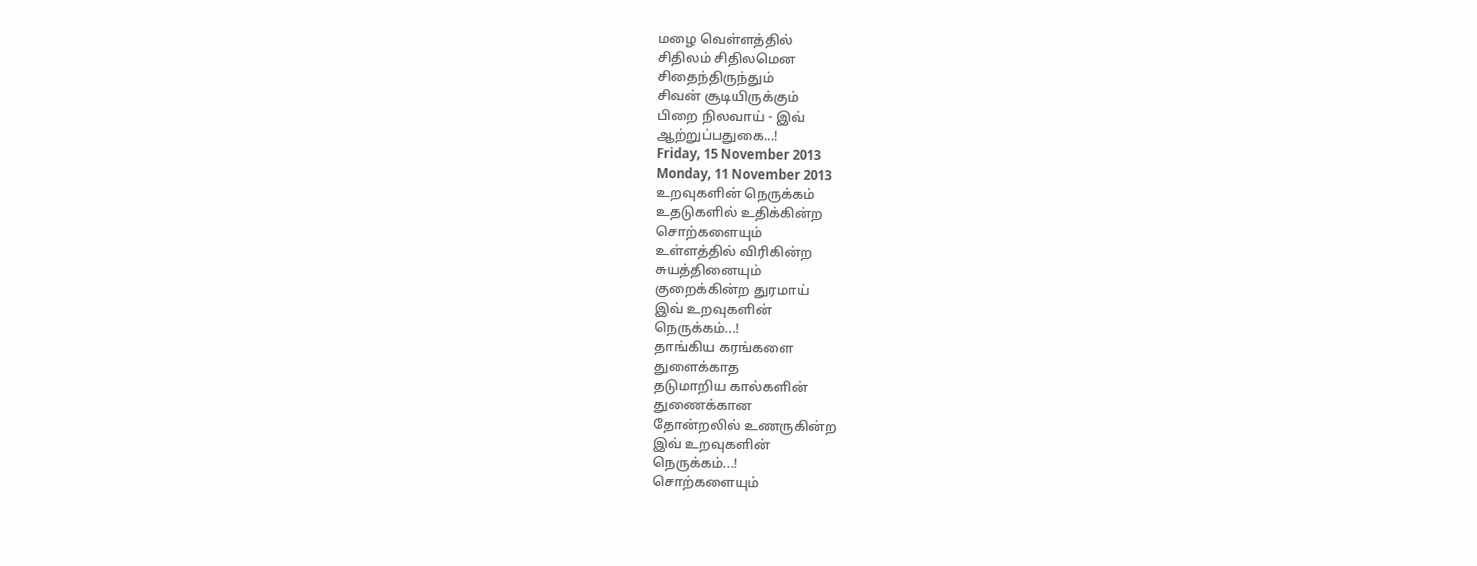மழை வெள்ளத்தில்
சிதிலம் சிதிலமென
சிதைந்திருந்தும்
சிவன் சூடியிருக்கும்
பிறை நிலவாய் - இவ்
ஆற்றுப்பதுகை...!
Friday, 15 November 2013
Monday, 11 November 2013
உறவுகளின் நெருக்கம்
உதடுகளில் உதிக்கின்ற
சொற்களையும்
உள்ளத்தில் விரிகின்ற
சுயத்தினையும்
குறைக்கின்ற துரமாய்
இவ் உறவுகளின்
நெருக்கம்...!
தாங்கிய கரங்களை
துளைக்காத
தடுமாறிய கால்களின்
துணைக்கான
தோன்றலில் உணருகின்ற
இவ் உறவுகளின்
நெருக்கம்...!
சொற்களையும்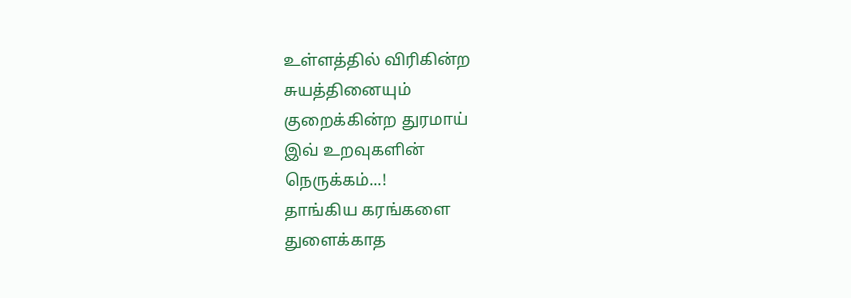உள்ளத்தில் விரிகின்ற
சுயத்தினையும்
குறைக்கின்ற துரமாய்
இவ் உறவுகளின்
நெருக்கம்...!
தாங்கிய கரங்களை
துளைக்காத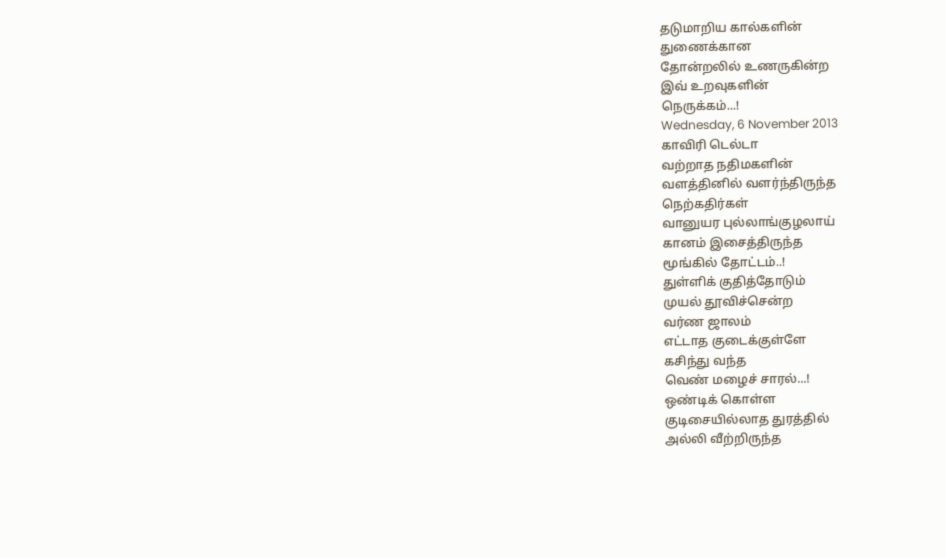தடுமாறிய கால்களின்
துணைக்கான
தோன்றலில் உணருகின்ற
இவ் உறவுகளின்
நெருக்கம்...!
Wednesday, 6 November 2013
காவிரி டெல்டா
வற்றாத நதிமகளின்
வளத்தினில் வளர்ந்திருந்த
நெற்கதிர்கள்
வானுயர புல்லாங்குழலாய்
கானம் இசைத்திருந்த
மூங்கில் தோட்டம்..!
துள்ளிக் குதித்தோடும்
முயல் தூவிச்சென்ற
வர்ண ஜாலம்
எட்டாத குடைக்குள்ளே
கசிந்து வந்த
வெண் மழைச் சாரல்...!
ஒண்டிக் கொள்ள
குடிசையில்லாத துரத்தில்
அல்லி வீற்றிருந்த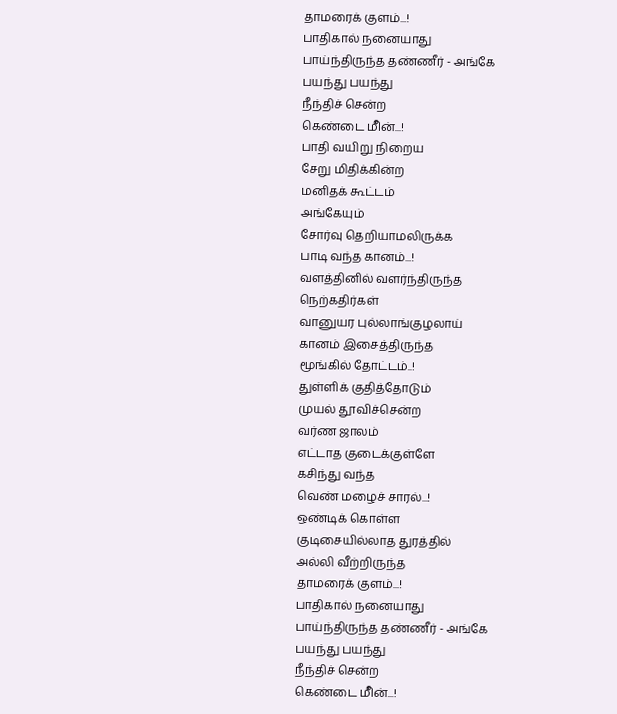தாமரைக் குளம்...!
பாதிகால் நனையாது
பாய்ந்திருந்த தண்ணீர் - அங்கே
பயந்து பயந்து
நீந்திச் சென்ற
கெண்டை மீின்...!
பாதி வயிறு நிறைய
சேறு மிதிக்கின்ற
மனிதக் கூட்டம்
அங்கேயும்
சோர்வு தெறியாமலிருக்க
பாடி வந்த கானம்...!
வளத்தினில் வளர்ந்திருந்த
நெற்கதிர்கள்
வானுயர புல்லாங்குழலாய்
கானம் இசைத்திருந்த
மூங்கில் தோட்டம்..!
துள்ளிக் குதித்தோடும்
முயல் தூவிச்சென்ற
வர்ண ஜாலம்
எட்டாத குடைக்குள்ளே
கசிந்து வந்த
வெண் மழைச் சாரல்...!
ஒண்டிக் கொள்ள
குடிசையில்லாத துரத்தில்
அல்லி வீற்றிருந்த
தாமரைக் குளம்...!
பாதிகால் நனையாது
பாய்ந்திருந்த தண்ணீர் - அங்கே
பயந்து பயந்து
நீந்திச் சென்ற
கெண்டை மீின்...!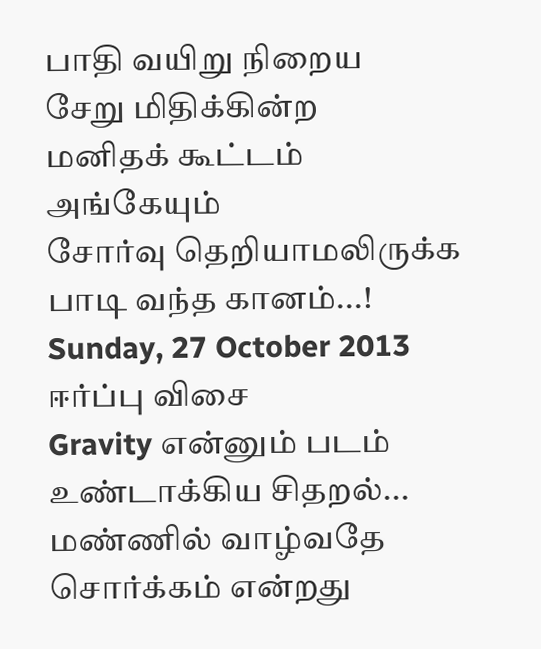பாதி வயிறு நிறைய
சேறு மிதிக்கின்ற
மனிதக் கூட்டம்
அங்கேயும்
சோர்வு தெறியாமலிருக்க
பாடி வந்த கானம்...!
Sunday, 27 October 2013
ஈர்ப்பு விசை
Gravity என்னும் படம் உண்டாக்கிய சிதறல்...
மண்ணில் வாழ்வதே
சொர்க்கம் என்றது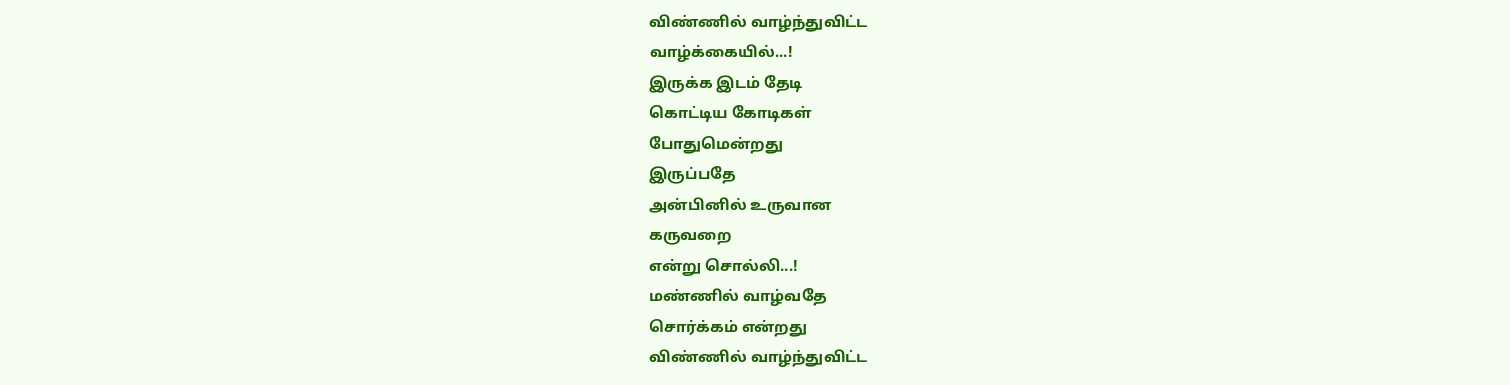விண்ணில் வாழ்ந்துவிட்ட
வாழ்க்கையில்...!
இருக்க இடம் தேடி
கொட்டிய கோடிகள்
போதுமென்றது
இருப்பதே
அன்பினில் உருவான
கருவறை
என்று சொல்லி...!
மண்ணில் வாழ்வதே
சொர்க்கம் என்றது
விண்ணில் வாழ்ந்துவிட்ட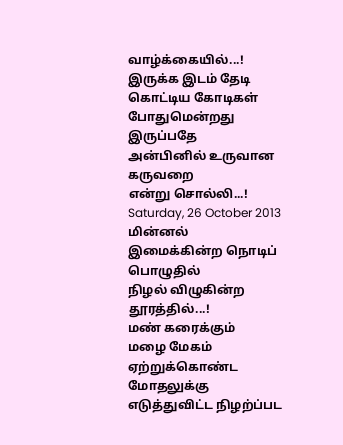வாழ்க்கையில்...!
இருக்க இடம் தேடி
கொட்டிய கோடிகள்
போதுமென்றது
இருப்பதே
அன்பினில் உருவான
கருவறை
என்று சொல்லி...!
Saturday, 26 October 2013
மின்னல்
இமைக்கின்ற நொடிப்
பொழுதில்
நிழல் விழுகின்ற
தூரத்தில்...!
மண் கரைக்கும்
மழை மேகம்
ஏற்றுக்கொண்ட
மோதலுக்கு
எடுத்துவிட்ட நிழற்ப்பட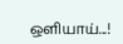ஒளியாய்...!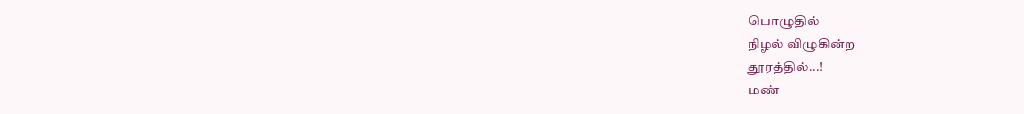பொழுதில்
நிழல் விழுகின்ற
தூரத்தில்...!
மண்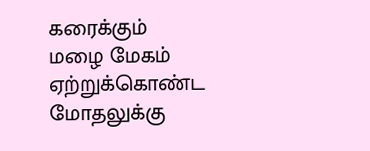கரைக்கும்
மழை மேகம்
ஏற்றுக்கொண்ட
மோதலுக்கு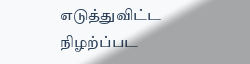எடுத்துவிட்ட நிழற்ப்பட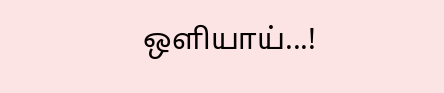ஒளியாய்...!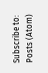Subscribe to:
Posts (Atom)